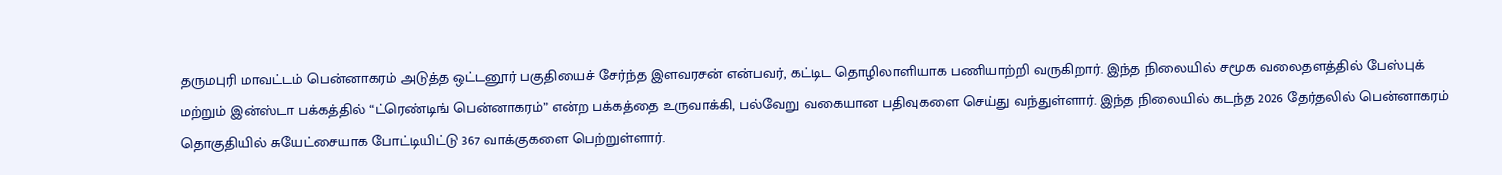தருமபுரி மாவட்டம் பென்னாகரம் அடுத்த ஒட்டனூர் பகுதியைச் சேர்ந்த இளவரசன் என்பவர், கட்டிட தொழிலாளியாக பணியாற்றி வருகிறார். இந்த நிலையில் சமூக வலைதளத்தில் பேஸ்புக் மற்றும் இன்ஸ்டா பக்கத்தில் “ட்ரெண்டிங் பென்னாகரம்” என்ற பக்கத்தை உருவாக்கி, பல்வேறு வகையான பதிவுகளை செய்து வந்துள்ளார். இந்த நிலையில் கடந்த 2026 தேர்தலில் பென்னாகரம் தொகுதியில் சுயேட்சையாக போட்டியிட்டு 367 வாக்குகளை பெற்றுள்ளார்.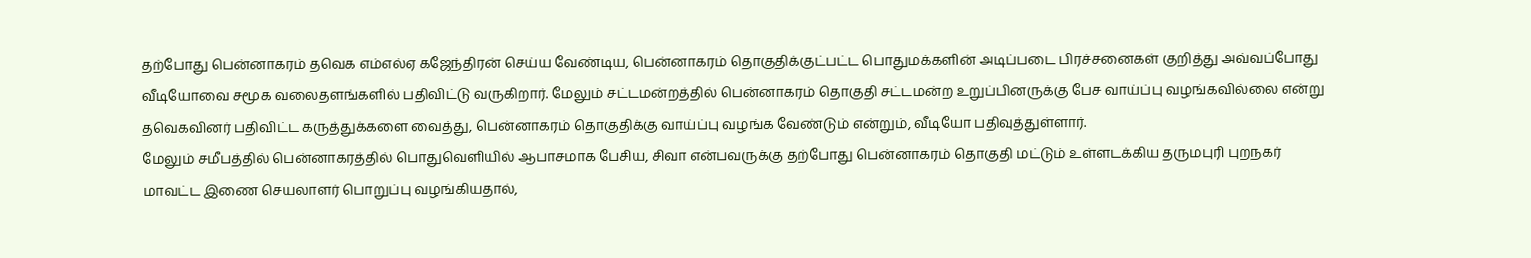தற்போது பென்னாகரம் தவெக எம்எல்ஏ கஜேந்திரன் செய்ய வேண்டிய, பென்னாகரம் தொகுதிக்குட்பட்ட பொதுமக்களின் அடிப்படை பிரச்சனைகள் குறித்து அவ்வப்போது வீடியோவை சமூக வலைதளங்களில் பதிவிட்டு வருகிறார். மேலும் சட்டமன்றத்தில் பென்னாகரம் தொகுதி சட்டமன்ற உறுப்பினருக்கு பேச வாய்ப்பு வழங்கவில்லை என்று தவெகவினர் பதிவிட்ட கருத்துக்களை வைத்து, பென்னாகரம் தொகுதிக்கு வாய்ப்பு வழங்க வேண்டும் என்றும், வீடியோ பதிவுத்துள்ளார்.
மேலும் சமீபத்தில் பென்னாகரத்தில் பொதுவெளியில் ஆபாசமாக பேசிய, சிவா என்பவருக்கு தற்போது பென்னாகரம் தொகுதி மட்டும் உள்ளடக்கிய தருமபுரி புறநகர் மாவட்ட இணை செயலாளர் பொறுப்பு வழங்கியதால்,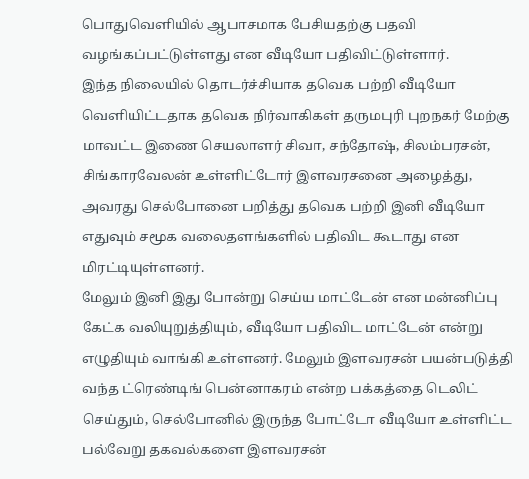பொதுவெளியில் ஆபாசமாக பேசியதற்கு பதவி வழங்கப்பட்டுள்ளது என வீடியோ பதிவிட்டுள்ளார்.
இந்த நிலையில் தொடர்ச்சியாக தவெக பற்றி வீடியோ வெளியிட்டதாக தவெக நிர்வாகிகள் தருமபுரி புறநகர் மேற்கு மாவட்ட இணை செயலாளர் சிவா, சந்தோஷ், சிலம்பரசன், சிங்காரவேலன் உள்ளிட்டோர் இளவரசனை அழைத்து, அவரது செல்போனை பறித்து தவெக பற்றி இனி வீடியோ எதுவும் சமூக வலைதளங்களில் பதிவிட கூடாது என மிரட்டியுள்ளனர்.
மேலும் இனி இது போன்று செய்ய மாட்டேன் என மன்னிப்பு கேட்க வலியுறுத்தியும், வீடியோ பதிவிட மாட்டேன் என்று எழுதியும் வாங்கி உள்ளனர். மேலும் இளவரசன் பயன்படுத்தி வந்த ட்ரெண்டிங் பென்னாகரம் என்ற பக்கத்தை டெலிட் செய்தும், செல்போனில் இருந்த போட்டோ வீடியோ உள்ளிட்ட பல்வேறு தகவல்களை இளவரசன்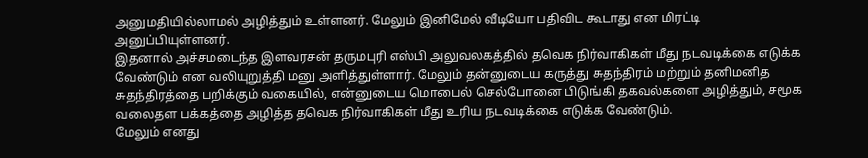அனுமதியில்லாமல் அழித்தும் உள்ளனர். மேலும் இனிமேல் வீடியோ பதிவிட கூடாது என மிரட்டி அனுப்பியுள்ளனர்.
இதனால் அச்சமடைந்த இளவரசன் தருமபுரி எஸ்பி அலுவலகத்தில் தவெக நிர்வாகிகள் மீது நடவடிக்கை எடுக்க வேண்டும் என வலியுறுத்தி மனு அளித்துள்ளார். மேலும் தன்னுடைய கருத்து சுதந்திரம் மற்றும் தனிமனித சுதந்திரத்தை பறிக்கும் வகையில், என்னுடைய மொபைல் செல்போனை பிடுங்கி தகவல்களை அழித்தும், சமூக வலைதள பக்கத்தை அழித்த தவெக நிர்வாகிகள் மீது உரிய நடவடிக்கை எடுக்க வேண்டும்.
மேலும் எனது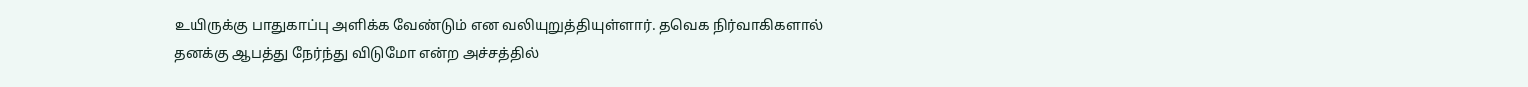உயிருக்கு பாதுகாப்பு அளிக்க வேண்டும் என வலியுறுத்தியுள்ளார். தவெக நிர்வாகிகளால் தனக்கு ஆபத்து நேர்ந்து விடுமோ என்ற அச்சத்தில்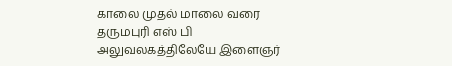காலை முதல் மாலை வரை தருமபுரி எஸ் பி அலுவலகத்திலேயே இளைஞர்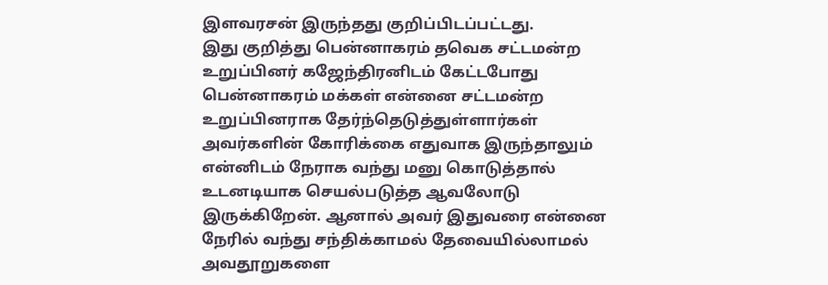இளவரசன் இருந்தது குறிப்பிடப்பட்டது.
இது குறித்து பென்னாகரம் தவெக சட்டமன்ற உறுப்பினர் கஜேந்திரனிடம் கேட்டபோது
பென்னாகரம் மக்கள் என்னை சட்டமன்ற உறுப்பினராக தேர்ந்தெடுத்துள்ளார்கள் அவர்களின் கோரிக்கை எதுவாக இருந்தாலும் என்னிடம் நேராக வந்து மனு கொடுத்தால் உடனடியாக செயல்படுத்த ஆவலோடு இருக்கிறேன். ஆனால் அவர் இதுவரை என்னை நேரில் வந்து சந்திக்காமல் தேவையில்லாமல் அவதூறுகளை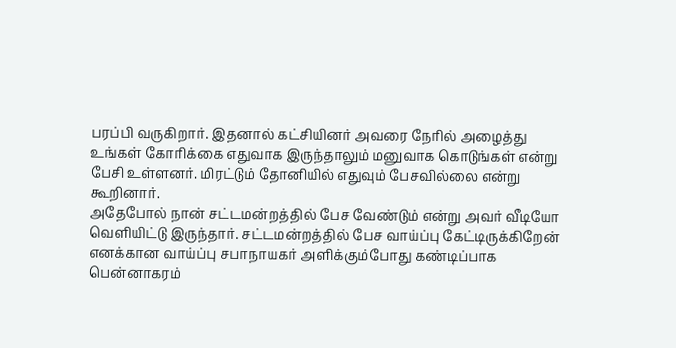பரப்பி வருகிறார். இதனால் கட்சியினர் அவரை நேரில் அழைத்து உங்கள் கோரிக்கை எதுவாக இருந்தாலும் மனுவாக கொடுங்கள் என்று பேசி உள்ளனர். மிரட்டும் தோனியில் எதுவும் பேசவில்லை என்று கூறினார்.
அதேபோல் நான் சட்டமன்றத்தில் பேச வேண்டும் என்று அவர் வீடியோ வெளியிட்டு இருந்தார். சட்டமன்றத்தில் பேச வாய்ப்பு கேட்டிருக்கிறேன் எனக்கான வாய்ப்பு சபாநாயகர் அளிக்கும்போது கண்டிப்பாக பென்னாகரம்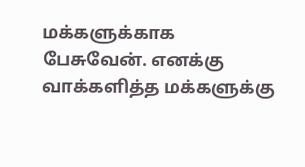மக்களுக்காக பேசுவேன். எனக்கு வாக்களித்த மக்களுக்கு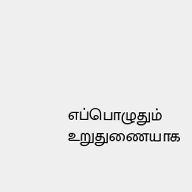எப்பொழுதும் உறுதுணையாக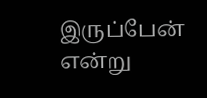இருப்பேன் என்று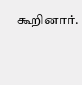கூறினார்.